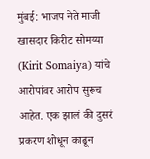मुंबई: भाजप नेते माजी खासदार किरीट सोमय्या (Kirit Somaiya) यांचे आरोपांवर आरोप सुरूच आहेत. एक झालं की दुसरं प्रकरण शोधून काढून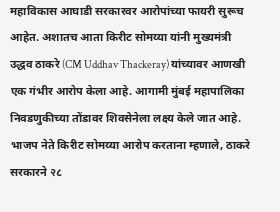महाविकास आघाडी सरकारवर आरोपांच्या फायरी सुरूच आहेत. अशातच आता किरीट सोमय्या यांनी मुख्यमंत्री उद्धव ठाकरे (CM Uddhav Thackeray) यांच्यावर आणखी एक गंभीर आरोप केला आहे. आगामी मुंबई महापालिका निवडणुकीच्या तोंडावर शिवसेनेला लक्ष्य केले जात आहे.
भाजप नेते किरीट सोमय्या आरोप करताना म्हणाले, ठाकरे सरकारने २८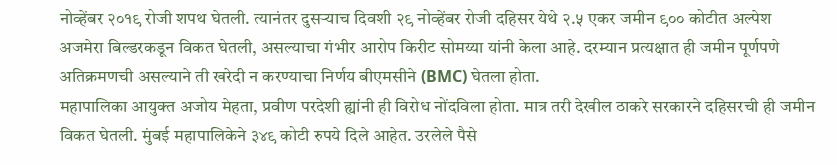नोव्हेंबर २०१९ रोजी शपथ घेतली. त्यानंतर दुसऱ्याच दिवशी २९ नोव्हेंबर रोजी दहिसर येथे २.५ एकर जमीन ९०० कोटीत अल्पेश अजमेरा बिल्डरकडून विकत घेतली, असल्याचा गंभीर आरोप किरीट सोमय्या यांनी केला आहे. दरम्यान प्रत्यक्षात ही जमीन पूर्णपणे अतिक्रमणची असल्याने ती खरेदी न करण्याचा निर्णय बीएमसीने (BMC) घेतला होता.
महापालिका आयुक्त अजोय मेहता, प्रवीण परदेशी ह्यांनी ही विरोध नोंदविला होता. मात्र तरी देखील ठाकरे सरकारने दहिसरची ही जमीन विकत घेतली. मुंबई महापालिकेने ३४९ कोटी रुपये दिले आहेत. उरलेले पैसे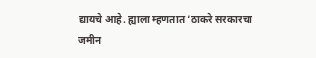द्यायचे आहे. ह्याला म्हणतात ‘ठाकरे सरकारचा जमीन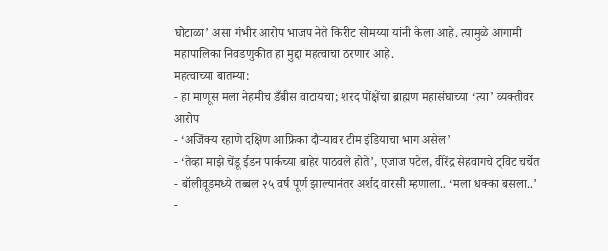घोटाळा’ असा गंभीर आरोप भाजप नेते किरीट सोमय्या यांनी केला आहे. त्यामुळे आगामी महापालिका निवडणुकीत हा मुद्दा महत्वाचा ठरणार आहे.
महत्वाच्या बातम्या:
- हा माणूस मला नेहमीच डँबीस वाटायचा; शरद पोंक्षेंचा ब्राह्मण महासंघाच्या ‘त्या’ व्यक्तीवर आरोप
- ‘अजिंक्य रहाणे दक्षिण आफ्रिका दौऱ्यावर टीम इंडियाचा भाग असेल’
- ‘तेव्हा माझे चेंडू ईडन पार्कच्या बाहेर पाठवले होते’, एजाज पटेल, वीरेंद्र सेहवागचे ट्विट चर्चेत
- बॉलीवूडमध्ये तब्बल २५ वर्ष पूर्ण झाल्यानंतर अर्शद वारसी म्हणाला.. ‘मला धक्का बसला..’
-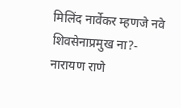मिलिंद नार्वेकर म्हणजे नवे शिवसेनाप्रमुख ना?- नारायण राणे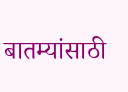बातम्यांसाठी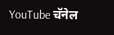YouTube चॅनेल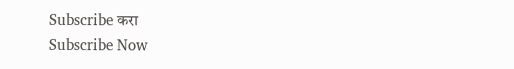Subscribe करा
Subscribe Now